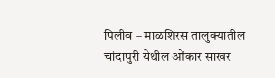पिलीव – माळशिरस तालुक्यातील चांदापुरी येथील ओंकार साखर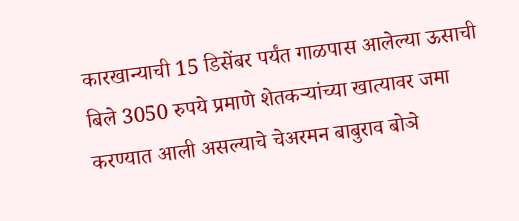कारखान्याची 15 डिसेंबर पर्यंत गाळपास आलेल्या ऊसाची बिले 3050 रुपये प्रमाणे शेतकऱ्यांच्या खात्यावर जमा करण्यात आली असल्याचे चेअरमन बाबुराव बोञे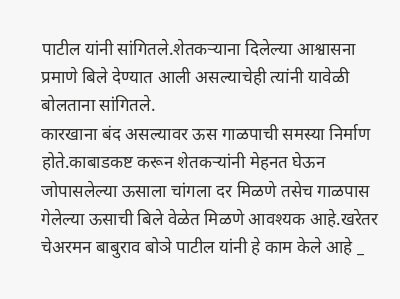पाटील यांनी सांगितले.शेतकऱ्याना दिलेल्या आश्वासना प्रमाणे बिले देण्यात आली असल्याचेही त्यांनी यावेळी बोलताना सांगितले.
कारखाना बंद असल्यावर ऊस गाळपाची समस्या निर्माण होते.काबाडकष्ट करून शेतकऱ्यांनी मेहनत घेऊन जोपासलेल्या ऊसाला चांगला दर मिळणे तसेच गाळपास गेलेल्या ऊसाची बिले वेळेत मिळणे आवश्यक आहे.खरेतर चेअरमन बाबुराव बोञे पाटील यांनी हे काम केले आहे _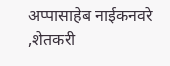अप्पासाहेब नाईकनवरे ,शेतकरी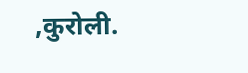,कुरोली.